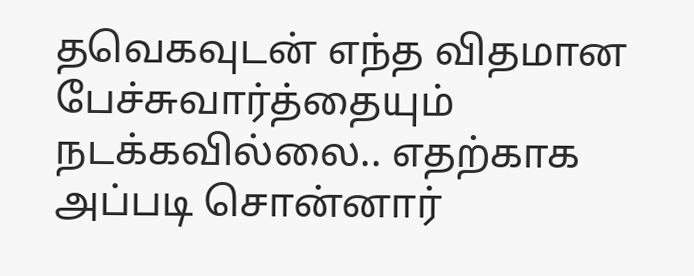தவெகவுடன் எந்த விதமான பேச்சுவார்த்தையும் நடக்கவில்லை.. எதற்காக அப்படி சொன்னார்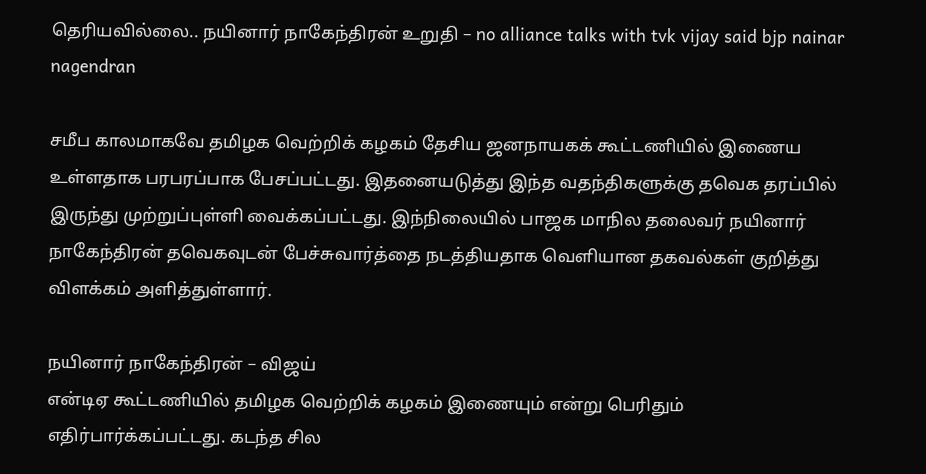தெரியவில்லை.. நயினார் நாகேந்திரன் உறுதி – no alliance talks with tvk vijay said bjp nainar nagendran

சமீப காலமாகவே தமிழக வெற்றிக் கழகம் தேசிய ஜனநாயகக் கூட்டணியில் இணைய உள்ளதாக பரபரப்பாக பேசப்பட்டது. இதனையடுத்து இந்த வதந்திகளுக்கு தவெக தரப்பில் இருந்து முற்றுப்புள்ளி வைக்கப்பட்டது. இந்நிலையில் பாஜக மாநில தலைவர் நயினார் நாகேந்திரன் தவெகவுடன் பேச்சுவார்த்தை நடத்தியதாக வெளியான தகவல்கள் குறித்து விளக்கம் அளித்துள்ளார்.

நயினார் நாகேந்திரன் – விஜய்
என்டிஏ கூட்டணியில் தமிழக வெற்றிக் கழகம் இணையும் என்று பெரிதும் எதிர்பார்க்கப்பட்டது. கடந்த சில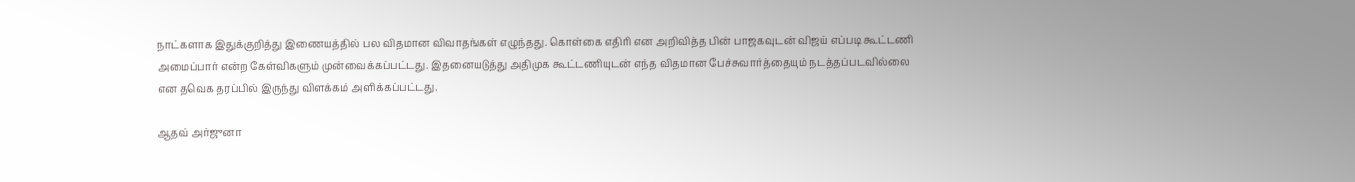நாட்களாக இதுக்குறித்து இணையத்தில் பல விதமான விவாதங்கள் எழுந்தது. கொள்கை எதிரி என அறிவித்த பின் பாஜகவுடன் விஜய் எப்படி கூட்டணி அமைப்பார் என்ற கேள்விகளும் முன்வைக்கப்பட்டது. இதனையடுத்து அதிமுக கூட்டணியுடன் எந்த விதமான பேச்சுவார்த்தையும் நடத்தப்படவில்லை என தவெக தரப்பில் இருந்து விளக்கம் அளிக்கப்பட்டது.

ஆதவ் அர்ஜுனா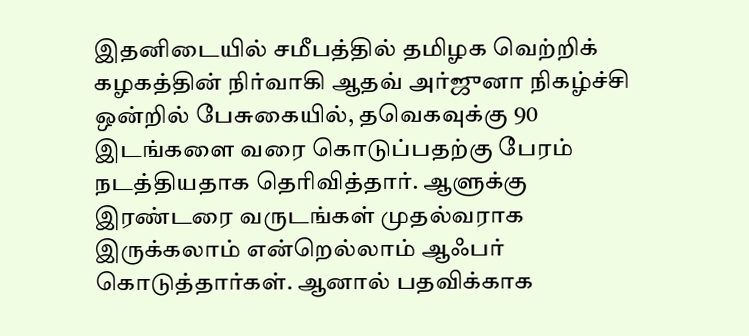இதனிடையில் சமீபத்தில் தமிழக வெற்றிக் கழகத்தின் நிர்வாகி ஆதவ் அர்ஜுனா நிகழ்ச்சி ஒன்றில் பேசுகையில், தவெகவுக்கு 90 இடங்களை வரை கொடுப்பதற்கு பேரம் நடத்தியதாக தெரிவித்தார். ஆளுக்கு இரண்டரை வருடங்கள் முதல்வராக இருக்கலாம் என்றெல்லாம் ஆஃபர் கொடுத்தார்கள். ஆனால் பதவிக்காக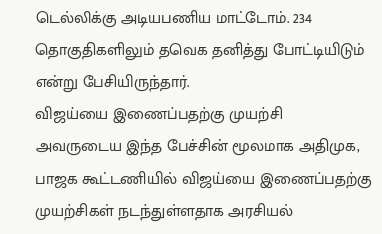டெல்லிக்கு அடியபணிய மாட்டோம். 234 தொகுதிகளிலும் தவெக தனித்து போட்டியிடும் என்று பேசியிருந்தார்.
விஜய்யை இணைப்பதற்கு முயற்சி
அவருடைய இந்த பேச்சின் மூலமாக அதிமுக, பாஜக கூட்டணியில் விஜய்யை இணைப்பதற்கு முயற்சிகள் நடந்துள்ளதாக அரசியல்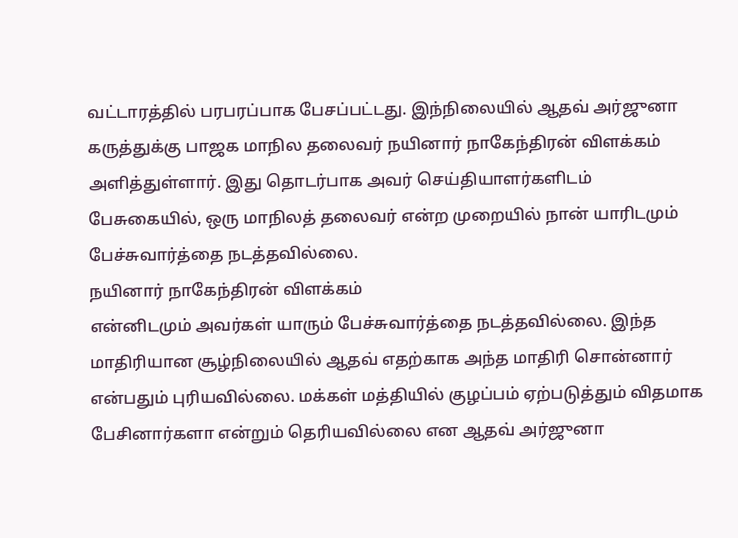வட்டாரத்தில் பரபரப்பாக பேசப்பட்டது. இந்நிலையில் ஆதவ் அர்ஜுனா கருத்துக்கு பாஜக மாநில தலைவர் நயினார் நாகேந்திரன் விளக்கம் அளித்துள்ளார். இது தொடர்பாக அவர் செய்தியாளர்களிடம் பேசுகையில், ஒரு மாநிலத் தலைவர் என்ற முறையில் நான் யாரிடமும் பேச்சுவார்த்தை நடத்தவில்லை.
நயினார் நாகேந்திரன் விளக்கம்
என்னிடமும் அவர்கள் யாரும் பேச்சுவார்த்தை நடத்தவில்லை. இந்த மாதிரியான சூழ்நிலையில் ஆதவ் எதற்காக அந்த மாதிரி சொன்னார் என்பதும் புரியவில்லை. மக்கள் மத்தியில் குழப்பம் ஏற்படுத்தும் விதமாக பேசினார்களா என்றும் தெரியவில்லை என ஆதவ் அர்ஜுனா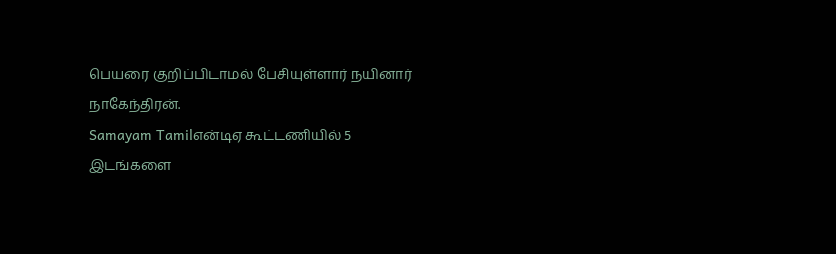பெயரை குறிப்பிடாமல் பேசியுள்ளார் நயினார் நாகேந்திரன்.
Samayam Tamilஎன்டிஏ கூட்டணியில் 5 இடங்களை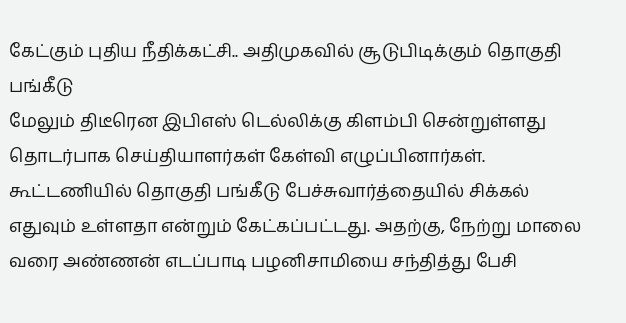கேட்கும் புதிய நீதிக்கட்சி.. அதிமுகவில் சூடுபிடிக்கும் தொகுதி பங்கீடு
மேலும் திடீரென இபிஎஸ் டெல்லிக்கு கிளம்பி சென்றுள்ளது தொடர்பாக செய்தியாளர்கள் கேள்வி எழுப்பினார்கள். கூட்டணியில் தொகுதி பங்கீடு பேச்சுவார்த்தையில் சிக்கல் எதுவும் உள்ளதா என்றும் கேட்கப்பட்டது. அதற்கு, நேற்று மாலை வரை அண்ணன் எடப்பாடி பழனிசாமியை சந்தித்து பேசி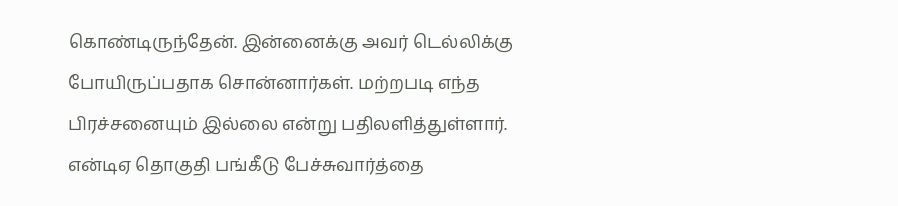கொண்டிருந்தேன். இன்னைக்கு அவர் டெல்லிக்கு போயிருப்பதாக சொன்னார்கள். மற்றபடி எந்த பிரச்சனையும் இல்லை என்று பதிலளித்துள்ளார்.
என்டிஏ தொகுதி பங்கீடு பேச்சுவார்த்தை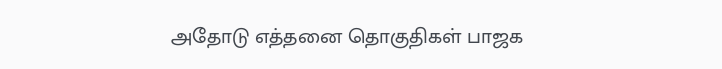அதோடு எத்தனை தொகுதிகள் பாஜக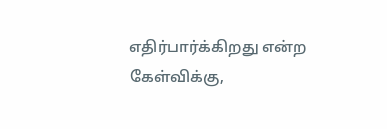எதிர்பார்க்கிறது என்ற கேள்விக்கு,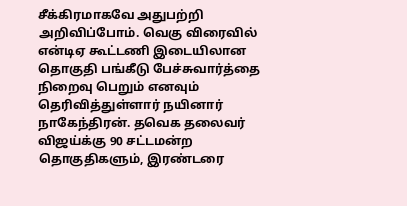சீக்கிரமாகவே அதுபற்றி அறிவிப்போம். வெகு விரைவில் என்டிஏ கூட்டணி இடையிலான தொகுதி பங்கீடு பேச்சுவார்த்தை நிறைவு பெறும் எனவும் தெரிவித்துள்ளார் நயினார் நாகேந்திரன். தவெக தலைவர் விஜய்க்கு 90 சட்டமன்ற தொகுதிகளும், இரண்டரை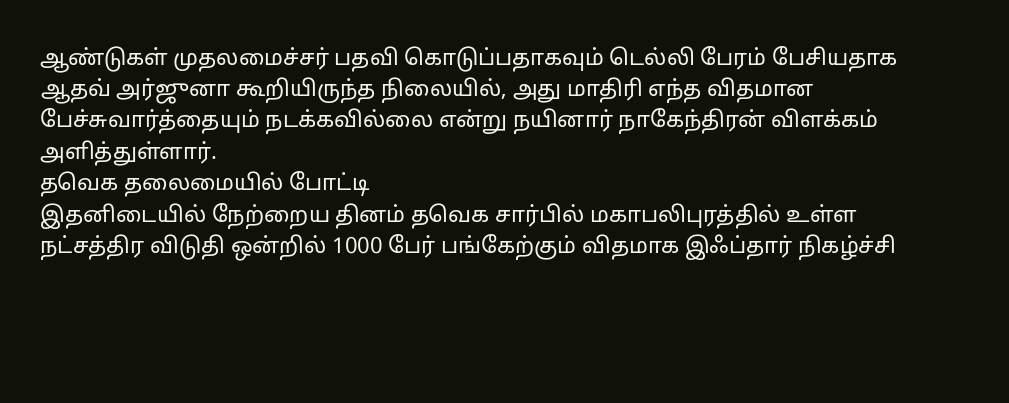ஆண்டுகள் முதலமைச்சர் பதவி கொடுப்பதாகவும் டெல்லி பேரம் பேசியதாக ஆதவ் அர்ஜுனா கூறியிருந்த நிலையில், அது மாதிரி எந்த விதமான பேச்சுவார்த்தையும் நடக்கவில்லை என்று நயினார் நாகேந்திரன் விளக்கம் அளித்துள்ளார்.
தவெக தலைமையில் போட்டி
இதனிடையில் நேற்றைய தினம் தவெக சார்பில் மகாபலிபுரத்தில் உள்ள நட்சத்திர விடுதி ஒன்றில் 1000 பேர் பங்கேற்கும் விதமாக இஃப்தார் நிகழ்ச்சி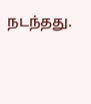நடந்தது.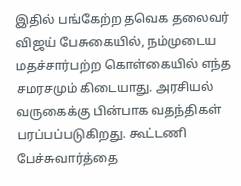இதில் பங்கேற்ற தவெக தலைவர் விஜய் பேசுகையில், நம்முடைய மதச்சார்பற்ற கொள்கையில் எந்த சமரசமும் கிடையாது. அரசியல் வருகைக்கு பின்பாக வதந்திகள் பரப்பப்படுகிறது. கூட்டணி பேச்சுவார்த்தை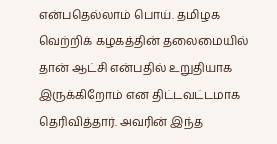என்பதெல்லாம் பொய். தமிழக வெற்றிக் கழகத்தின் தலைமையில் தான் ஆட்சி என்பதில் உறுதியாக இருக்கிறோம் என திட்டவட்டமாக தெரிவித்தார். அவரின் இந்த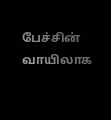பேச்சின் வாயிலாக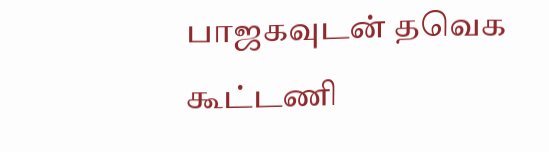பாஜகவுடன் தவெக கூட்டணி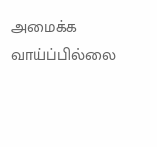அமைக்க வாய்ப்பில்லை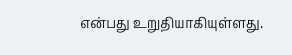என்பது உறுதியாகியுள்ளது.